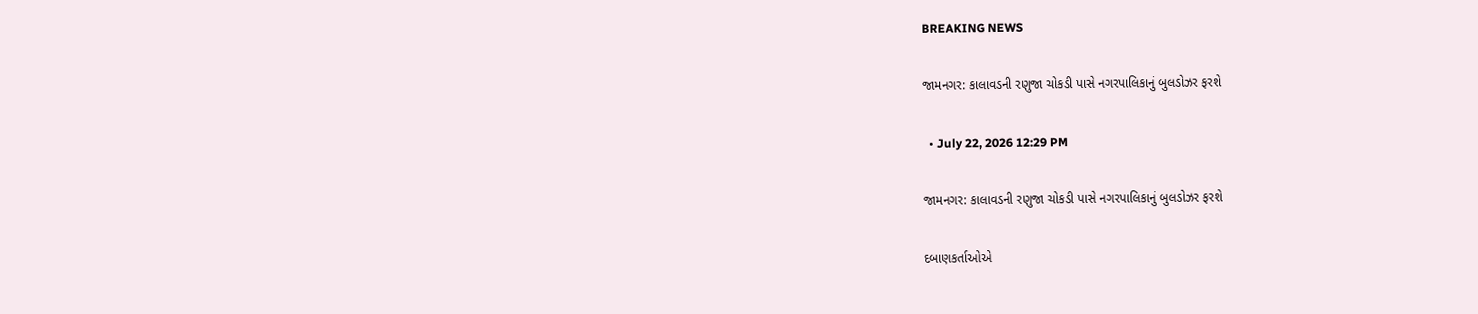BREAKING NEWS

જામનગર: કાલાવડની રણુજા ચોકડી પાસે નગરપાલિકાનું બુલડોઝર ફરશે

  • July 22, 2026 12:29 PM

જામનગર: કાલાવડની રણુજા ચોકડી પાસે નગરપાલિકાનું બુલડોઝર ફરશે

દબાણકર્તાઓએ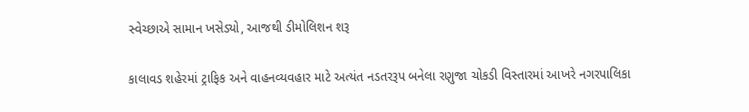સ્વેચ્છાએ સામાન ખસેડ્યો, આજથી ડીમોલિશન શરૂ

કાલાવડ શહેરમાં ટ્રાફિક અને વાહનવ્યવહાર માટે અત્યંત નડતરરૂપ બનેલા રણુજા ચોકડી વિસ્તારમાં આખરે નગરપાલિકા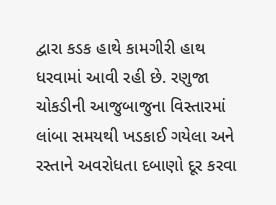દ્વારા કડક હાથે કામગીરી હાથ ધરવામાં આવી રહી છે. રણુજા ચોકડીની આજુબાજુના વિસ્તારમાં લાંબા સમયથી ખડકાઈ ગયેલા અને રસ્તાને અવરોધતા દબાણો દૂર કરવા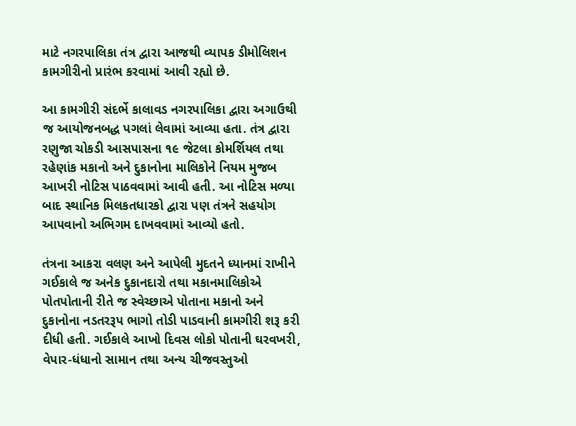માટે નગરપાલિકા તંત્ર દ્વારા આજથી વ્યાપક ડીમોલિશન કામગીરીનો પ્રારંભ કરવામાં આવી રહ્યો છે.

આ કામગીરી સંદર્ભે કાલાવડ નગરપાલિકા દ્વારા અગાઉથી જ આયોજનબદ્ધ પગલાં લેવામાં આવ્યા હતા. તંત્ર દ્વારા રણુજા ચોકડી આસપાસના ૧૯ જેટલા કોમર્શિયલ તથા રહેણાંક મકાનો અને દુકાનોના માલિકોને નિયમ મુજબ આખરી નોટિસ પાઠવવામાં આવી હતી. આ નોટિસ મળ્યા બાદ સ્થાનિક મિલકતધારકો દ્વારા પણ તંત્રને સહયોગ આપવાનો અભિગમ દાખવવામાં આવ્યો હતો.

તંત્રના આકરા વલણ અને આપેલી મુદતને ધ્યાનમાં રાખીને ગઈકાલે જ અનેક દુકાનદારો તથા મકાનમાલિકોએ પોતપોતાની રીતે જ સ્વેચ્છાએ પોતાના મકાનો અને દુકાનોના નડતરરૂપ ભાગો તોડી પાડવાની કામગીરી શરૂ કરી દીધી હતી. ગઈકાલે આખો દિવસ લોકો પોતાની ઘરવખરી, વેપાર-ધંધાનો સામાન તથા અન્ય ચીજવસ્તુઓ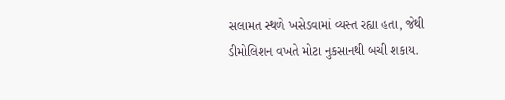સલામત સ્થળે ખસેડવામાં વ્યસ્ત રહ્યા હતા, જેથી ડીમોલિશન વખતે મોટા નુકસાનથી બચી શકાય.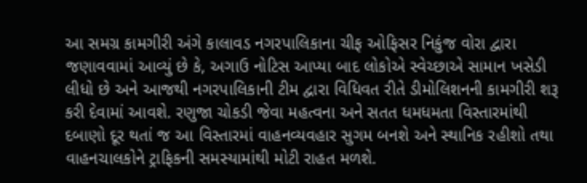આ સમગ્ર કામગીરી અંગે કાલાવડ નગરપાલિકાના ચીફ ઓફિસર નિકુંજ વોરા દ્વારા જણાવવામાં આવ્યું છે કે, અગાઉ નોટિસ આપ્યા બાદ લોકોએ સ્વેચ્છાએ સામાન ખસેડી લીધો છે અને આજથી નગરપાલિકાની ટીમ દ્વારા વિધિવત રીતે ડીમોલિશનની કામગીરી શરૂ કરી દેવામાં આવશે. રણુજા ચોકડી જેવા મહત્વના અને સતત ધમધમતા વિસ્તારમાંથી દબાણો દૂર થતાં જ આ વિસ્તારમાં વાહનવ્યવહાર સુગમ બનશે અને સ્થાનિક રહીશો તથા વાહનચાલકોને ટ્રાફિકની સમસ્યામાંથી મોટી રાહત મળશે.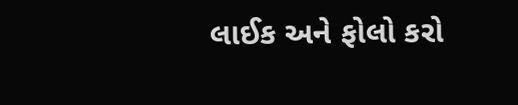લાઈક અને ફોલો કરો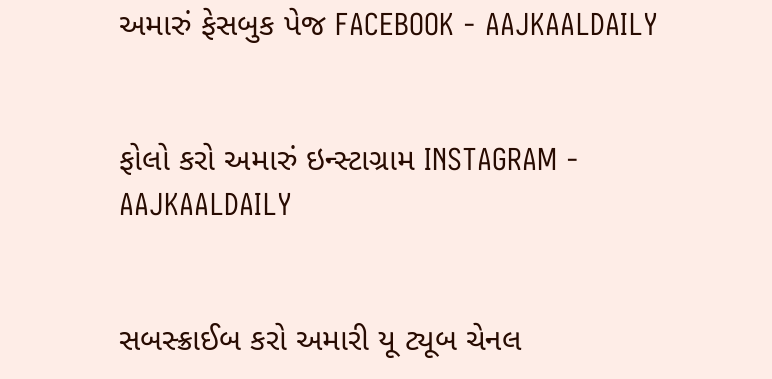અમારું ફેસબુક પેજ FACEBOOK - AAJKAALDAILY


ફોલો કરો અમારું ઇન્સ્ટાગ્રામ INSTAGRAM - AAJKAALDAILY


સબસ્ક્રાઈબ કરો અમારી યૂ ટ્યૂબ ચેનલ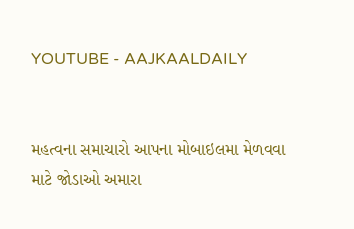YOUTUBE - AAJKAALDAILY


મહત્વના સમાચારો આપના મોબાઇલમા મેળવવા માટે જોડાઓ અમારા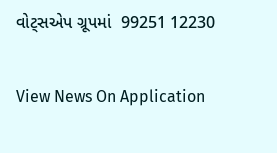વોટ્સએપ ગ્રૂપમાં  99251 12230

View News On Application